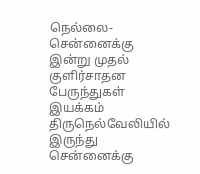நெல்லை-சென்னைக்கு இன்று முதல் குளிர்சாதன பேருந்துகள் இயக்கம்
திருநெல்வேலியில் இருந்து சென்னைக்கு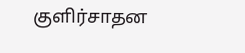குளிர்சாதன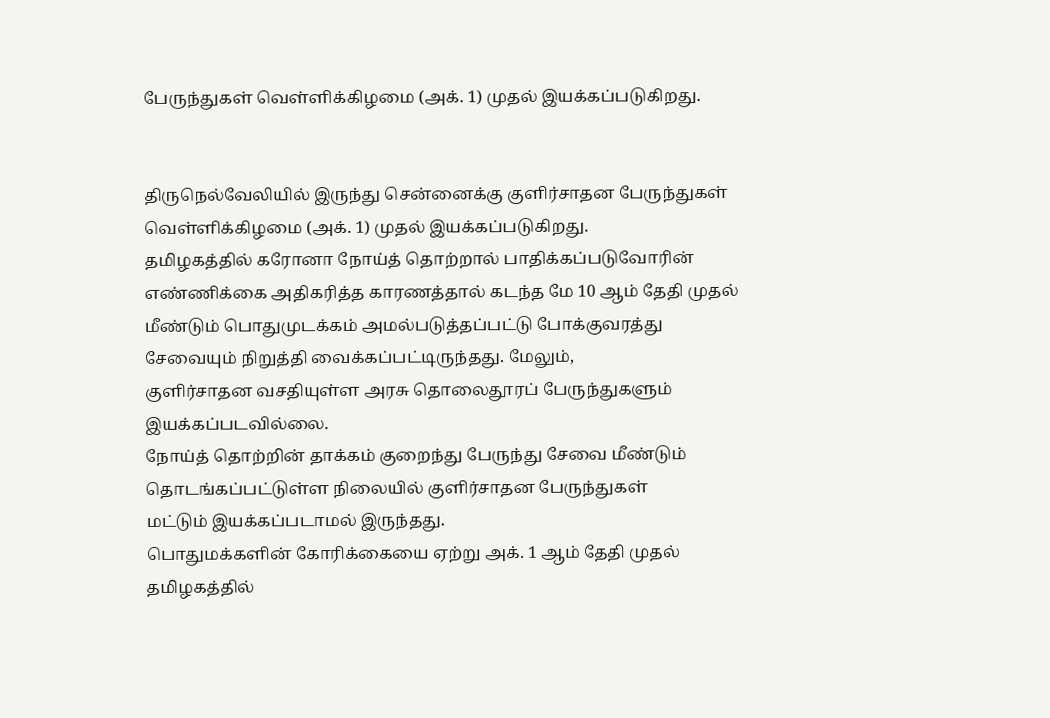பேருந்துகள் வெள்ளிக்கிழமை (அக். 1) முதல் இயக்கப்படுகிறது.


திருநெல்வேலியில் இருந்து சென்னைக்கு குளிர்சாதன பேருந்துகள் வெள்ளிக்கிழமை (அக். 1) முதல் இயக்கப்படுகிறது.
தமிழகத்தில் கரோனா நோய்த் தொற்றால் பாதிக்கப்படுவோரின் எண்ணிக்கை அதிகரித்த காரணத்தால் கடந்த மே 10 ஆம் தேதி முதல் மீண்டும் பொதுமுடக்கம் அமல்படுத்தப்பட்டு போக்குவரத்து சேவையும் நிறுத்தி வைக்கப்பட்டிருந்தது. மேலும்,
குளிர்சாதன வசதியுள்ள அரசு தொலைதூரப் பேருந்துகளும் இயக்கப்படவில்லை.
நோய்த் தொற்றின் தாக்கம் குறைந்து பேருந்து சேவை மீண்டும் தொடங்கப்பட்டுள்ள நிலையில் குளிர்சாதன பேருந்துகள்
மட்டும் இயக்கப்படாமல் இருந்தது.
பொதுமக்களின் கோரிக்கையை ஏற்று அக். 1 ஆம் தேதி முதல் தமிழகத்தில்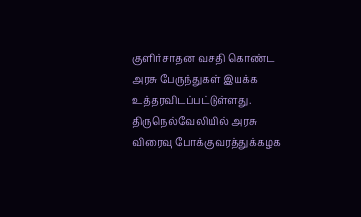குளிர்சாதன வசதி கொண்ட அரசு பேருந்துகள் இயக்க உத்தரவிடப்பட்டுள்ளது. திருநெல்வேலியில் அரசு விரைவு போக்குவரத்துக்கழக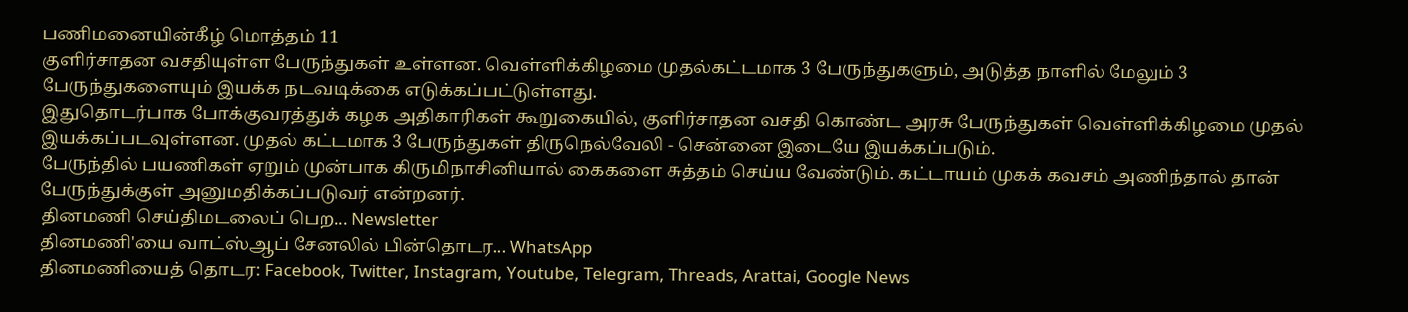பணிமனையின்கீழ் மொத்தம் 11
குளிர்சாதன வசதியுள்ள பேருந்துகள் உள்ளன. வெள்ளிக்கிழமை முதல்கட்டமாக 3 பேருந்துகளும், அடுத்த நாளில் மேலும் 3 பேருந்துகளையும் இயக்க நடவடிக்கை எடுக்கப்பட்டுள்ளது.
இதுதொடர்பாக போக்குவரத்துக் கழக அதிகாரிகள் கூறுகையில், குளிர்சாதன வசதி கொண்ட அரசு பேருந்துகள் வெள்ளிக்கிழமை முதல் இயக்கப்படவுள்ளன. முதல் கட்டமாக 3 பேருந்துகள் திருநெல்வேலி - சென்னை இடையே இயக்கப்படும்.
பேருந்தில் பயணிகள் ஏறும் முன்பாக கிருமிநாசினியால் கைகளை சுத்தம் செய்ய வேண்டும். கட்டாயம் முகக் கவசம் அணிந்தால் தான் பேருந்துக்குள் அனுமதிக்கப்படுவர் என்றனர்.
தினமணி செய்திமடலைப் பெற... Newsletter
தினமணி'யை வாட்ஸ்ஆப் சேனலில் பின்தொடர... WhatsApp
தினமணியைத் தொடர: Facebook, Twitter, Instagram, Youtube, Telegram, Threads, Arattai, Google News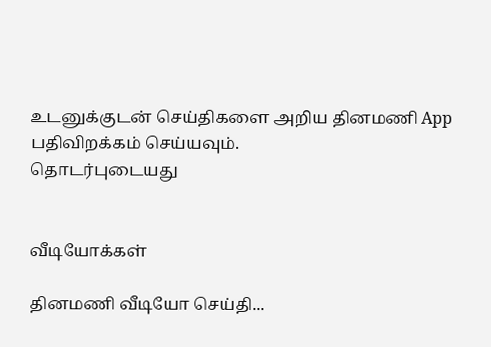உடனுக்குடன் செய்திகளை அறிய தினமணி App பதிவிறக்கம் செய்யவும்.
தொடர்புடையது


வீடியோக்கள்

தினமணி வீடியோ செய்தி...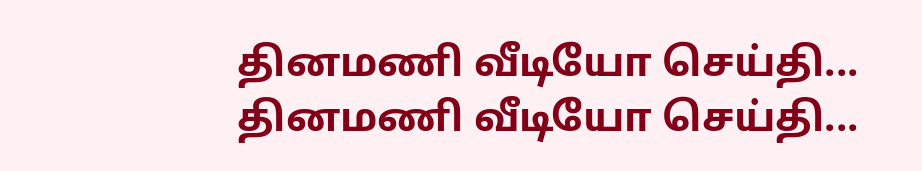தினமணி வீடியோ செய்தி...
தினமணி வீடியோ செய்தி...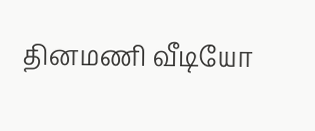தினமணி வீடியோ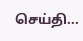செய்தி...